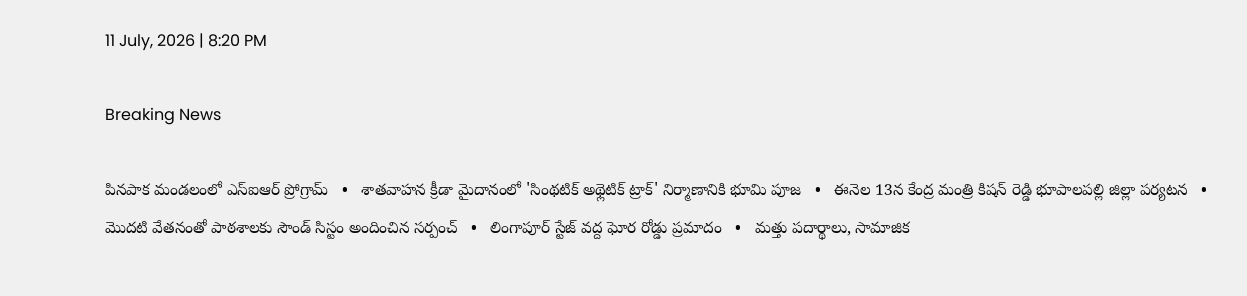11 July, 2026 | 8:20 PM

Breaking News

పినపాక మండలంలో ఎస్ఐఆర్ ప్రోగ్రామ్   •   శాతవాహన క్రీడా మైదానంలో 'సింథటిక్ అథ్లెటిక్ ట్రాక్' నిర్మాణానికి భూమి పూజ   •   ఈనెల 13న కేంద్ర మంత్రి కిషన్ రెడ్డి భూపాలపల్లి జిల్లా పర్యటన   •   మొదటి వేతనంతో పాఠశాలకు సౌండ్ సిస్టం అందించిన సర్పంచ్   •   లింగాపూర్ స్టేజ్ వద్ద ఘోర రోడ్డు ప్రమాదం   •   మత్తు పదార్థాలు, సామాజిక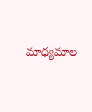మాధ్యమాల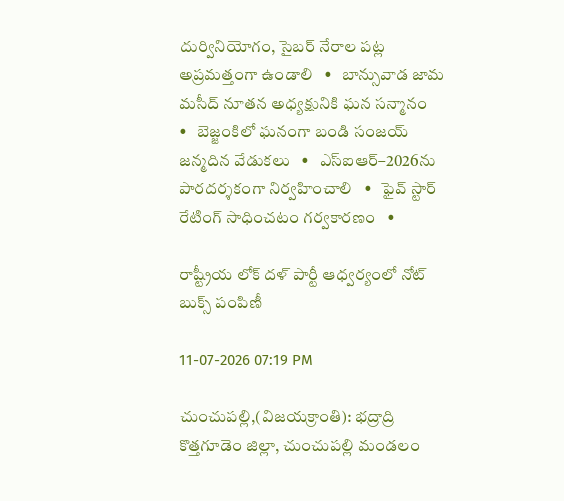దుర్వినియోగం, సైబర్ నేరాల పట్ల అప్రమత్తంగా ఉండాలి   •   బాన్సువాడ జామ మసీద్ నూతన అధ్యక్షునికి ఘన సన్మానం   •   బెజ్జంకిలో ఘనంగా బండి సంజయ్ జన్మదిన వేడుకలు   •   ఎస్‌ఐఆర్–2026ను పారదర్శకంగా నిర్వహించాలి   •   ఫైవ్ స్టార్ రేటింగ్ సాధించటం గర్వకారణం   •

రాష్ట్రీయ లోక్ దళ్ పార్టీ ఆధ్వర్యంలో నోట్‌ బుక్స్ పంపిణీ

11-07-2026 07:19 PM

చుంచుపల్లి,(విజయక్రాంతి): భద్రాద్రి కొత్తగూడెం జిల్లా, చుంచుపల్లి మండలం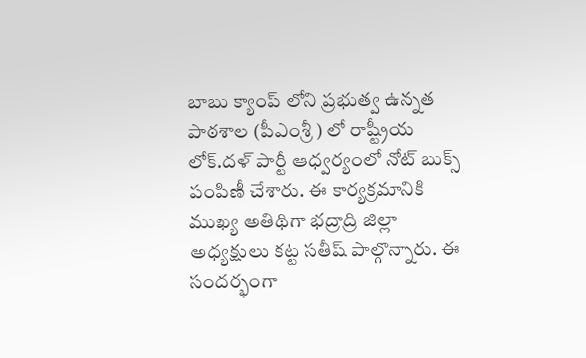బాబు క్యాంప్ లోని ప్రభుత్వ ఉన్నత పాఠశాల (పీఎంశ్రీ ) లో రాష్ట్రీయ లోక్.దళ్ పార్టీ ఆధ్వర్యంలో నోట్‌ బుక్స్ పంపిణీ చేశారు. ఈ కార్యక్రమానికి ముఖ్య అతిథిగా భద్రాద్రి జిల్లా అధ్యక్షులు కట్ట సతీష్ పాల్గొన్నారు. ఈ సందర్భంగా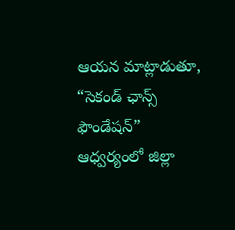ఆయన మాట్లాడుతూ, “సెకండ్ ఛాన్స్ ఫౌండేషన్” ఆధ్వర్యంలో జిల్లా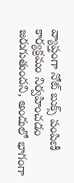వ్యాప్తంగా నోట్‌ బుక్స్ పంపిణీ కార్యక్రమం నిర్వహించడం జరుగుతుందని, అందులో భాగంగా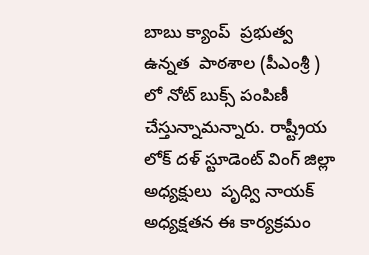బాబు క్యాంప్  ప్రభుత్వ ఉన్నత  పాఠశాల (పీఎంశ్రీ ) లో నోట్ బుక్స్ పంపిణీ చేస్తున్నామన్నారు. రాష్ట్రీయ లోక్ దళ్ స్టూడెంట్ వింగ్ జిల్లా అధ్యక్షులు  పృధ్వి నాయక్ అధ్యక్షతన ఈ కార్యక్రమం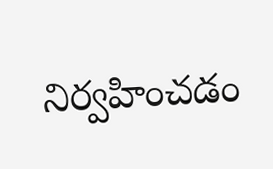నిర్వహించడం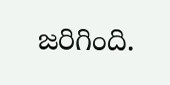జరిగింది.